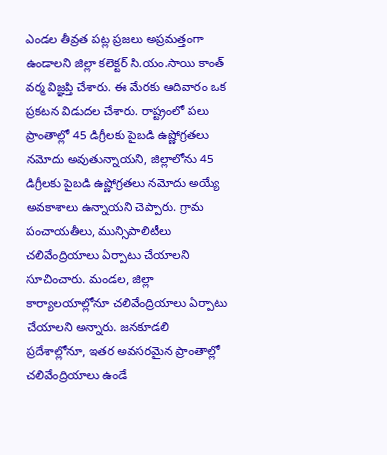ఎండల తీవ్రత పట్ల ప్రజలు అప్రమత్తంగా ఉండాలని జిల్లా కలెక్టర్ సి.యం.సాయి కాంత్ వర్మ విజ్ఞప్తి చేశారు. ఈ మేరకు ఆదివారం ఒక ప్రకటన విడుదల చేశారు. రాష్ట్రంలో పలు ప్రాంతాల్లో 45 డిగ్రీలకు పైబడి ఉష్ణోగ్రతలు నమోదు అవుతున్నాయని, జిల్లాలోను 45 డిగ్రీలకు పైబడి ఉష్ణోగ్రతలు నమోదు అయ్యే అవకాశాలు ఉన్నాయని చెప్పారు. గ్రామ పంచాయతీలు, మున్సిపాలిటీలు చలివేంద్రియాలు ఏర్పాటు చేయాలని సూచించారు. మండల, జిల్లా కార్యాలయాల్లోనూ చలివేంద్రియాలు ఏర్పాటు చేయాలని అన్నారు. జనకూడలి ప్రదేశాల్లోనూ, ఇతర అవసరమైన ప్రాంతాల్లో చలివేంద్రియాలు ఉండే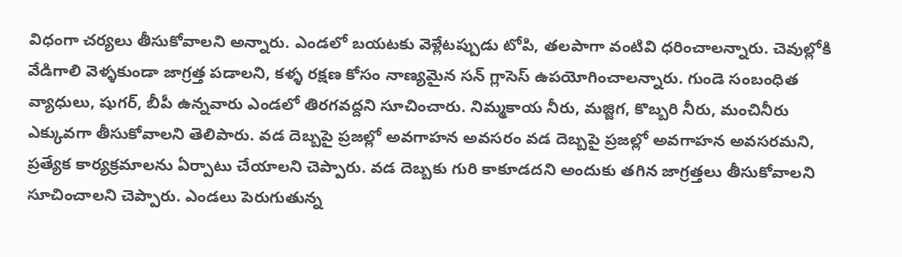విధంగా చర్యలు తీసుకోవాలని అన్నారు. ఎండలో బయటకు వెళ్లేటప్పుడు టోపి, తలపాగా వంటివి ధరించాలన్నారు. చెవుల్లోకి వేడిగాలి వెళ్ళకుండా జాగ్రత్త పడాలని, కళ్ళ రక్షణ కోసం నాణ్యమైన సన్ గ్లాసెస్ ఉపయోగించాలన్నారు. గుండె సంబంధిత వ్యాధులు, షుగర్, బీపీ ఉన్నవారు ఎండలో తిరగవద్దని సూచించారు. నిమ్మకాయ నీరు, మజ్జిగ, కొబ్బరి నీరు, మంచినీరు ఎక్కువగా తీసుకోవాలని తెలిపారు. వడ దెబ్బపై ప్రజల్లో అవగాహన అవసరం వడ దెబ్బపై ప్రజల్లో అవగాహన అవసరమని, ప్రత్యేక కార్యక్రమాలను ఏర్పాటు చేయాలని చెప్పారు. వడ దెబ్బకు గురి కాకూడదని అందుకు తగిన జాగ్రత్తలు తీసుకోవాలని సూచించాలని చెప్పారు. ఎండలు పెరుగుతున్న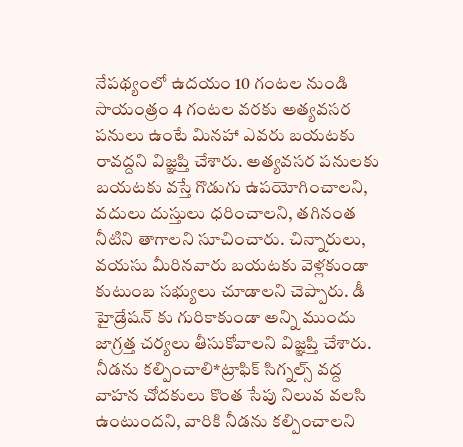నేపథ్యంలో ఉదయం 10 గంటల నుండి సాయంత్రం 4 గంటల వరకు అత్యవసర పనులు ఉంటే మినహా ఎవరు బయటకు రావద్దని విజ్ఞప్తి చేశారు. అత్యవసర పనులకు బయటకు వస్తే గొడుగు ఉపయోగించాలని, వదులు దుస్తులు ధరించాలని, తగినంత నీటిని తాగాలని సూచించారు. చిన్నారులు, వయసు మీరినవారు బయటకు వెళ్లకుండా కుటుంబ సభ్యులు చూడాలని చెప్పారు. డీ హైడ్రేషన్ కు గురికాకుండా అన్ని ముందు జాగ్రత్త చర్యలు తీసుకోవాలని విజ్ఞప్తి చేశారు. నీడను కల్పించాలి*ట్రాఫిక్ సిగ్నల్స్ వద్ద వాహన చోదకులు కొంత సేపు నిలువ వలసి ఉంటుందని, వారికి నీడను కల్పించాలని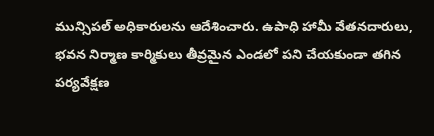మున్సిపల్ అధికారులను ఆదేశించారు. ఉపాధి హామీ వేతనదారులు, భవన నిర్మాణ కార్మికులు తీవ్రమైన ఎండలో పని చేయకుండా తగిన పర్యవేక్షణ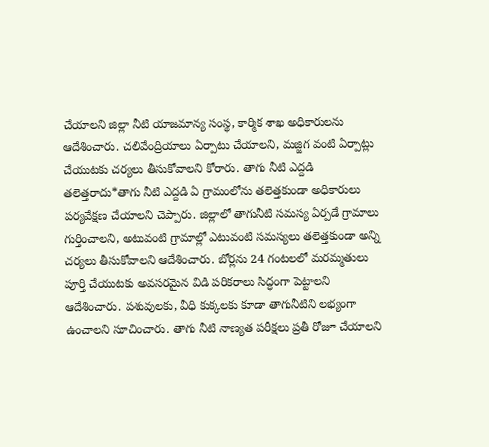చేయాలని జిల్లా నీటి యాజమాన్య సంస్థ, కార్మిక శాఖ అధికారులను ఆదేశించారు. చలివేంద్రియాలు ఏర్పాటు చేయాలని, మజ్జిగ వంటి ఏర్పాట్లు చేయుటకు చర్యలు తీసుకోవాలని కోరారు. తాగు నీటి ఎద్దడి తలెత్తరాదు*తాగు నీటి ఎద్దడి ఏ గ్రామంలోను తలెత్తకుండా అధికారులు పర్యవేక్షణ చేయాలని చెప్పారు. జిల్లాలో తాగునీటి సమస్య ఏర్పడే గ్రామాలు గుర్తించాలని, అటువంటి గ్రామాల్లో ఎటువంటి సమస్యలు తలెత్తకుండా అన్ని చర్యలు తీసుకోవాలని ఆదేశించారు. బోర్లను 24 గంటలలో మరమ్మతులు పూర్తి చేయుటకు అవసరమైన విడి పరికరాలు సిద్ధంగా పెట్టాలని ఆదేశించారు. పశువులకు, వీధి కుక్కలకు కూడా తాగునీటిని లభ్యంగా ఉంచాలని సూచించారు. తాగు నీటి నాణ్యత పరీక్షలు ప్రతీ రోజూ చేయాలని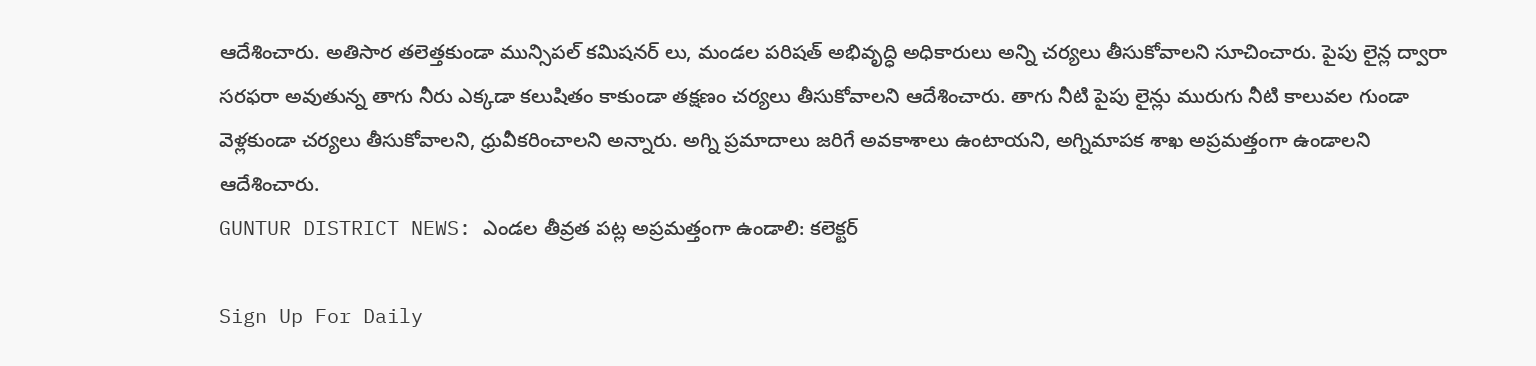ఆదేశించారు. అతిసార తలెత్తకుండా మున్సిపల్ కమిషనర్ లు, మండల పరిషత్ అభివృద్ధి అధికారులు అన్ని చర్యలు తీసుకోవాలని సూచించారు. పైపు లైన్ల ద్వారా సరఫరా అవుతున్న తాగు నీరు ఎక్కడా కలుషితం కాకుండా తక్షణం చర్యలు తీసుకోవాలని ఆదేశించారు. తాగు నీటి పైపు లైన్లు మురుగు నీటి కాలువల గుండా వెళ్లకుండా చర్యలు తీసుకోవాలని, ధ్రువీకరించాలని అన్నారు. అగ్ని ప్రమాదాలు జరిగే అవకాశాలు ఉంటాయని, అగ్నిమాపక శాఖ అప్రమత్తంగా ఉండాలని ఆదేశించారు.
GUNTUR DISTRICT NEWS: ఎండల తీవ్రత పట్ల అప్రమత్తంగా ఉండాలి: కలెక్టర్

Sign Up For Daily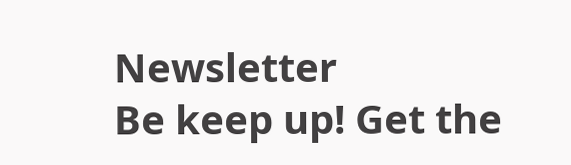Newsletter
Be keep up! Get the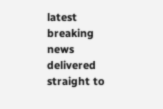latest breaking news delivered straight to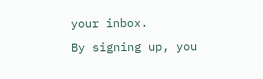your inbox.
By signing up, you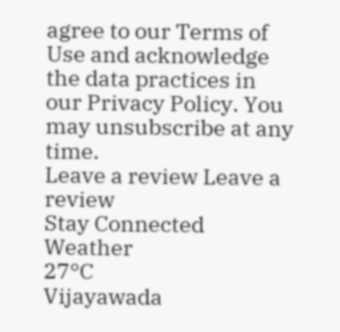agree to our Terms of Use and acknowledge the data practices in our Privacy Policy. You may unsubscribe at any time.
Leave a review Leave a review
Stay Connected
Weather
27°C
Vijayawada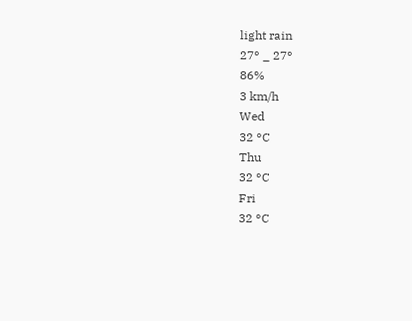light rain
27° _ 27°
86%
3 km/h
Wed
32 °C
Thu
32 °C
Fri
32 °C